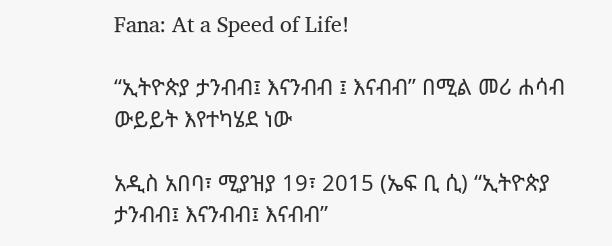Fana: At a Speed of Life!

“ኢትዮጵያ ታንብብ፤ እናንብብ ፤ እናብብ” በሚል መሪ ሐሳብ ውይይት እየተካሄደ ነው

አዲስ አበባ፣ ሚያዝያ 19፣ 2015 (ኤፍ ቢ ሲ) “ኢትዮጵያ ታንብብ፤ እናንብብ፤ እናብብ”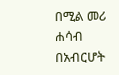በሚል መሪ ሐሳብ በአብርሆት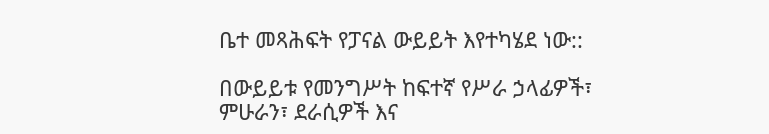ቤተ መጻሕፍት የፓናል ውይይት እየተካሄደ ነው::

በውይይቱ የመንግሥት ከፍተኛ የሥራ ኃላፊዎች፣ ምሁራን፣ ደራሲዎች እና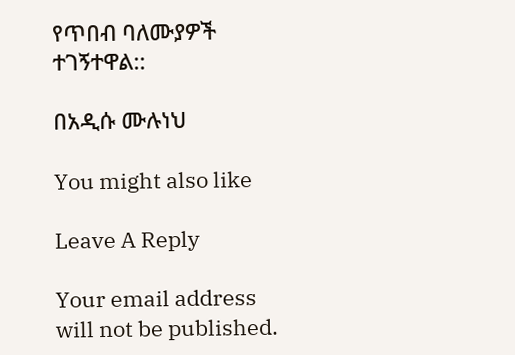የጥበብ ባለሙያዎች ተገኝተዋል::

በአዲሱ ሙሉነህ

You might also like

Leave A Reply

Your email address will not be published.